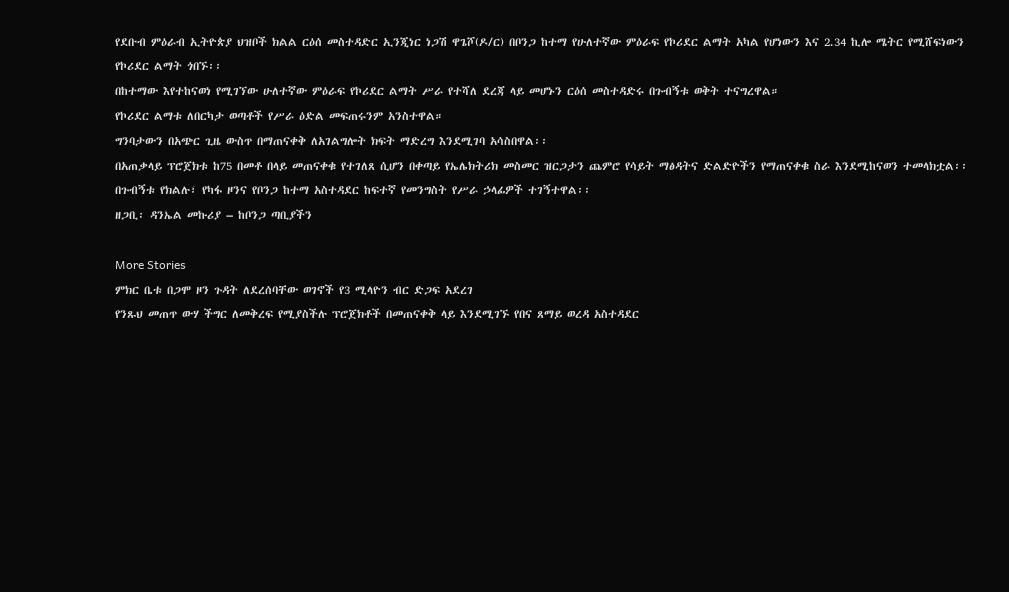የደቡብ ምዕራብ ኢትዮጵያ ህዝቦች ክልል ርዕሰ መስተዳድር ኢንጂነር ነጋሽ ዋጌሾ(ዶ/ር) በቦንጋ ከተማ የሁለተኛው ምዕራፍ የኮሪደር ልማት አካል የሆነውን እና 2.34 ኪሎ ሜትር የሚሸፍነውን የኮሪደር ልማት ጎበኙ፡፡
በከተማው እየተከናወነ የሚገኘው ሁለተኛው ምዕራፍ የኮሪደር ልማት ሥራ የተሻለ ደረጃ ላይ መሆኑን ርዕሰ መስተዳድሩ በጉብኝቱ ወቅት ተናግረዋል።
የኮሪደር ልማቱ ለበርካታ ወጣቶች የሥራ ዕድል መፍጠሩንም አንስተዋል።
ግንባታውን በአጭር ጊዜ ውስጥ በማጠናቀቅ ለአገልግሎት ክፍት ማድረግ እንደሚገባ አሳስበዋል፡፡
በአጠቃላይ ፕሮጀክቱ ከ75 በመቶ በላይ መጠናቀቁ የተገለጸ ሲሆን በቀጣይ የኤሌክትሪክ መስመር ዝርጋታን ጨምሮ የሳይት ማፅዳትና ድልድዮችን የማጠናቀቁ ስራ እንደሚከናወን ተመላክቷል፡፡
በጉብኝቱ የክልሉ፣ የካፋ ዞንና የቦንጋ ከተማ አስተዳደር ከፍተኛ የመንግስት የሥራ ኃላፊዎች ተገኝተዋል፡፡
ዘጋቢ፡ ዳንኤል መኩሪያ – ከቦንጋ ጣቢያችን

More Stories
ምክር ቤቱ በጋሞ ዞን ጉዳት ለደረሰባቸው ወገኖች የ3 ሚላዮን ብር ድጋፍ አደረገ
የንጹህ መጠጥ ውሃ ችግር ለመቅረፍ የሚያስችሉ ፕሮጀክቶች በመጠናቀቅ ላይ እንደሚገኙ የበና ጸማይ ወረዳ አስተዳደር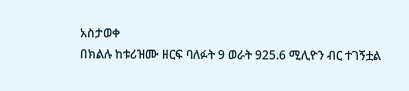አስታወቀ
በክልሉ ከቱሪዝሙ ዘርፍ ባለፉት 9 ወራት 925.6 ሚሊዮን ብር ተገኝቷል